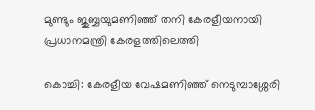മുണ്ടും ജുബ്ബയുമണിഞ്ഞ് തനി കേരളീയനായി പ്രധാനമന്ത്രി കേരളത്തിലെത്തി

കൊച്ചി: കേരളീയ വേഷമണിഞ്ഞ് നെടുമ്പാശ്ശേരി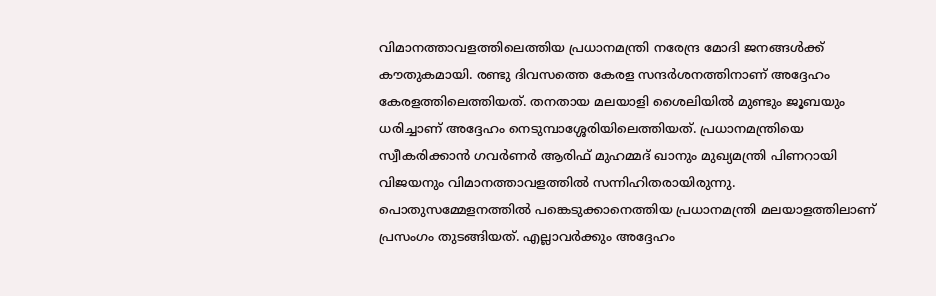വിമാനത്താവളത്തിലെത്തിയ പ്രധാനമന്ത്രി നരേന്ദ്ര മോദി ജനങ്ങള്‍ക്ക് കൗതുകമായി. രണ്ടു ദിവസത്തെ കേരള സന്ദർശനത്തിനാണ് അദ്ദേഹം കേരളത്തിലെത്തിയത്. തനതായ മലയാളി ശൈലിയിൽ മുണ്ടും ജൂബയും ധരിച്ചാണ് അദ്ദേഹം നെടുമ്പാശ്ശേരിയിലെത്തിയത്. പ്രധാനമന്ത്രിയെ സ്വീകരിക്കാൻ ഗവർണർ ആരിഫ് മുഹമ്മദ് ഖാനും മുഖ്യമന്ത്രി പിണറായി വിജയനും വിമാനത്താവളത്തില്‍ സന്നിഹിതരായിരുന്നു. പൊതുസമ്മേളനത്തില്‍ പങ്കെടുക്കാനെത്തിയ പ്രധാനമന്ത്രി മലയാളത്തിലാണ് പ്രസംഗം തുടങ്ങിയത്. എല്ലാവര്‍ക്കും അദ്ദേഹം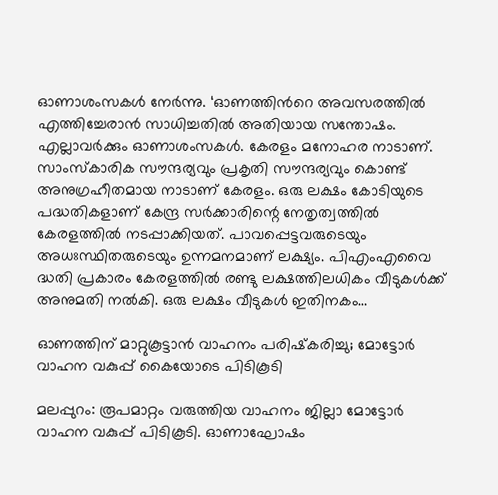ഓണാശംസകള്‍ നേര്‍ന്നു. ‘ഓണത്തിന്‍റെ അവസരത്തില്‍ എത്തിച്ചേരാന്‍ സാധിച്ചതില്‍ അതിയായ സന്തോഷം. എല്ലാവര്‍ക്കും ഓണാശംസകള്‍. കേരളം മനോഹര നാടാണ്. സാംസ്കാരിക സൗന്ദര്യവും പ്രകൃതി സൗന്ദര്യവും കൊണ്ട് അനുഗ്രഹീതമായ നാടാണ് കേരളം. ഒരു ലക്ഷം കോടിയുടെ പദ്ധതികളാണ് കേന്ദ്ര സർക്കാരിന്റെ നേതൃത്വത്തിൽ കേരളത്തിൽ നടപ്പാക്കിയത്. പാവപ്പെട്ടവരുടെയും അധഃസ്ഥിതരുടെയും ഉന്നമനമാണ് ലക്ഷ്യം. പിഎംഎവൈ ദ്ധതി പ്രകാരം കേരളത്തില്‍ രണ്ടു ലക്ഷത്തിലധികം വീടുകള്‍ക്ക് അനുമതി നല്‍കി. ഒരു ലക്ഷം വീടുകള്‍ ഇതിനകം…

ഓണത്തിന് മാറ്റുകൂട്ടാൻ വാഹനം പരിഷ്‌കരിച്ചു; മോട്ടോർ വാഹന വകുപ്പ് കൈയോടെ പിടികൂടി

മലപ്പുറം: രൂപമാറ്റം വരുത്തിയ വാഹനം ജില്ലാ മോട്ടോർ വാഹന വകുപ്പ് പിടികൂടി. ഓണാഘോഷം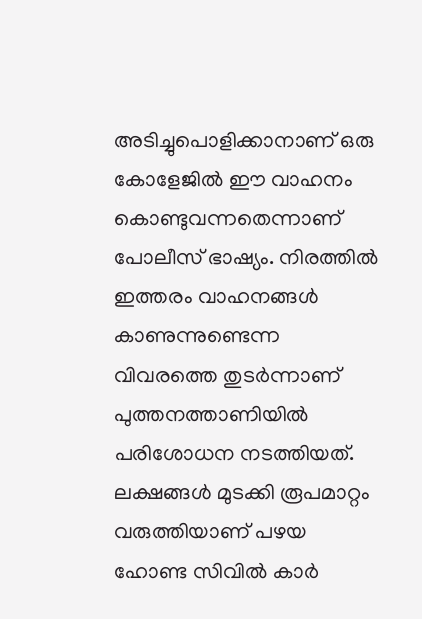അടിച്ചുപൊളിക്കാനാണ് ഒരു കോളേജിൽ ഈ വാഹനം കൊണ്ടുവന്നതെന്നാണ് പോലീസ് ഭാഷ്യം. നിരത്തിൽ ഇത്തരം വാഹനങ്ങൾ കാണുന്നുണ്ടെന്ന വിവരത്തെ തുടർന്നാണ് പുത്തനത്താണിയിൽ പരിശോധന നടത്തിയത്. ലക്ഷങ്ങൾ മുടക്കി രൂപമാറ്റം വരുത്തിയാണ് പഴയ ഹോണ്ട സിവിൽ കാർ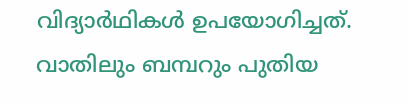വിദ്യാർഥികൾ ഉപയോഗിച്ചത്. വാതിലും ബമ്പറും പുതിയ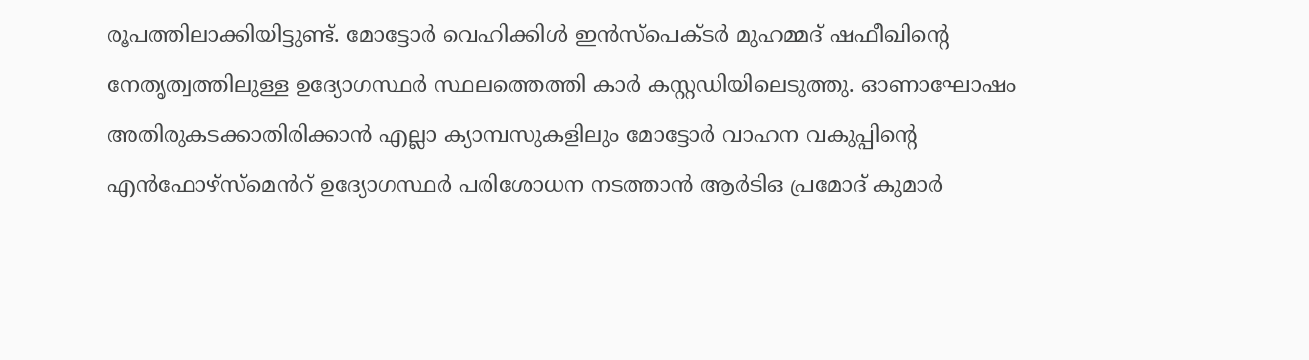രൂപത്തിലാക്കിയിട്ടുണ്ട്. മോട്ടോര്‍ വെഹിക്കിള്‍ ഇന്‍സ്പെക്ടര്‍ മുഹമ്മദ് ഷഫീഖിന്റെ നേതൃത്വത്തിലുള്ള ഉദ്യോഗസ്ഥര്‍ സ്ഥലത്തെത്തി കാർ കസ്റ്റഡിയിലെടുത്തു. ഓണാഘോഷം അതിരുകടക്കാതിരിക്കാൻ എല്ലാ ക്യാമ്പസുകളിലും മോട്ടോർ വാഹന വകുപ്പിന്‍റെ എൻഫോഴ്സ്മെൻറ് ഉദ്യോഗസ്ഥര്‍ പരിശോധന നടത്താന്‍ ആര്‍ടിഒ പ്രമോദ് കുമാർ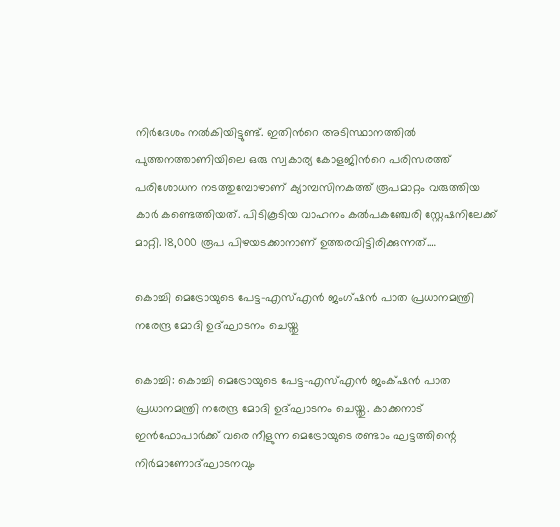നിർദേശം നല്‍കിയിട്ടുണ്ട്. ഇതിന്‍റെ അടിസ്ഥാനത്തിൽ പുത്തനത്താണിയിലെ ഒരു സ്വകാര്യ കോളജിന്‍റെ പരിസരത്ത് പരിശോധന നടത്തുമ്പോഴാണ് ക്യാമ്പസിനകത്ത് രൂപമാറ്റം വരുത്തിയ കാര്‍ കണ്ടെത്തിയത്. പിടികൂടിയ വാഹനം കൽപകഞ്ചേരി സ്റ്റേഷനിലേക്ക് മാറ്റി. 18,000 രൂപ പിഴയടക്കാനാണ് ഉത്തരവിട്ടിരിക്കുന്നത്.…

കൊച്ചി മെട്രോയുടെ പേട്ട-എസ്എൻ ജംഗ്ഷൻ പാത പ്രധാനമന്ത്രി നരേന്ദ്ര മോദി ഉദ്ഘാടനം ചെയ്തു

കൊച്ചി: കൊച്ചി മെട്രോയുടെ പേട്ട-എസ്എൻ ജംക്‌ഷൻ പാത പ്രധാനമന്ത്രി നരേന്ദ്ര മോദി ഉദ്ഘാടനം ചെയ്തു. കാക്കനാട് ഇൻഫോപാർക്ക് വരെ നീളുന്ന മെട്രോയുടെ രണ്ടാം ഘട്ടത്തിന്റെ നിർമാണോദ്ഘാടനവും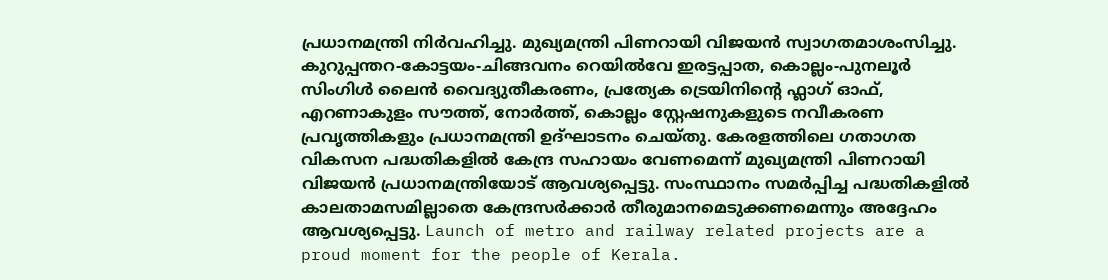പ്രധാനമന്ത്രി നിർവഹിച്ചു. മുഖ്യമന്ത്രി പിണറായി വിജയൻ സ്വാഗതമാശംസിച്ചു. കുറുപ്പന്തറ-കോട്ടയം-ചിങ്ങവനം റെയിൽവേ ഇരട്ടപ്പാത, കൊല്ലം-പുനലൂർ സിംഗിൾ ലൈൻ വൈദ്യുതീകരണം, പ്രത്യേക ട്രെയിനിന്റെ ഫ്ലാഗ് ഓഫ്, എറണാകുളം സൗത്ത്, നോർത്ത്, കൊല്ലം സ്റ്റേഷനുകളുടെ നവീകരണ പ്രവൃത്തികളും പ്രധാനമന്ത്രി ഉദ്ഘാടനം ചെയ്തു. കേരളത്തിലെ ഗതാഗത വികസന പദ്ധതികളില്‍ കേന്ദ്ര സഹായം വേണമെന്ന് മുഖ്യമന്ത്രി പിണറായി വിജയന്‍ പ്രധാനമന്ത്രിയോട് ആവശ്യപ്പെട്ടു. സംസ്ഥാനം സമര്‍പ്പിച്ച പദ്ധതികളില്‍ കാലതാമസമില്ലാതെ കേന്ദ്രസര്‍ക്കാര്‍ തീരുമാനമെടുക്കണമെന്നും അദ്ദേഹം ആവശ്യപ്പെട്ടു. Launch of metro and railway related projects are a proud moment for the people of Kerala.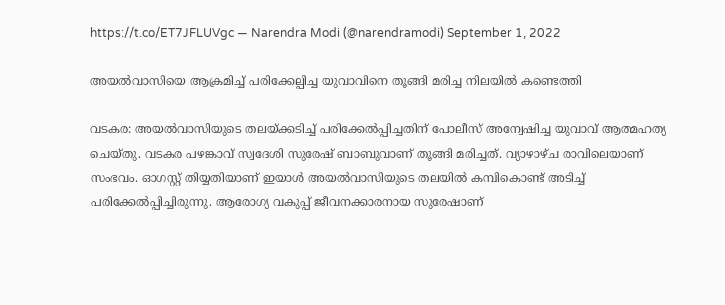https://t.co/ET7JFLUVgc — Narendra Modi (@narendramodi) September 1, 2022

അയല്‍‌വാസിയെ ആക്രമിച്ച് പരിക്കേല്പിച്ച യുവാവിനെ തൂങ്ങി മരിച്ച നിലയില്‍ കണ്ടെത്തി

വടകര: അയൽവാസിയുടെ തലയ്ക്കടിച്ച് പരിക്കേൽപ്പിച്ചതിന് പോലീസ് അന്വേഷിച്ച യുവാവ് ആത്മഹത്യ ചെയ്തു. വടകര പഴങ്കാവ് സ്വദേശി സുരേഷ് ബാബുവാണ് തൂങ്ങി മരിച്ചത്. വ്യാഴാഴ്ച രാവിലെയാണ് സംഭവം. ഓഗസ്റ്റ് തിയ്യതിയാണ് ഇയാള്‍ അയൽവാസിയുടെ തലയിൽ കമ്പികൊണ്ട് അടിച്ച് പരിക്കേൽപ്പിച്ചിരുന്നു. ആരോഗ്യ വകുപ്പ് ജീവനക്കാരനായ സുരേഷാണ്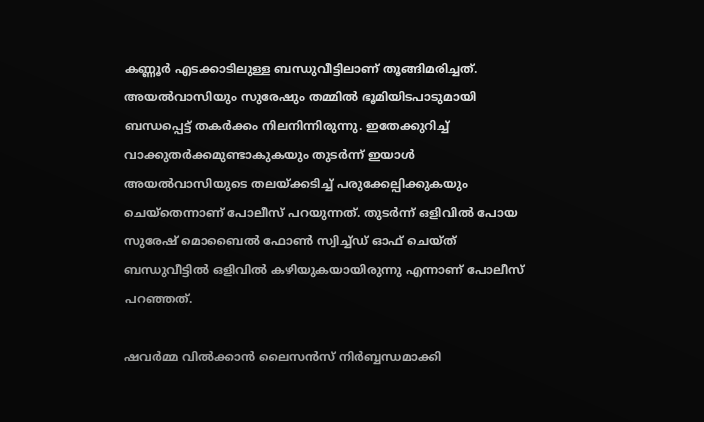കണ്ണൂര്‍ എടക്കാടിലുള്ള ബന്ധുവീട്ടിലാണ് തൂങ്ങിമരിച്ചത്. അയല്‍വാസിയും സുരേഷും തമ്മില്‍ ഭൂമിയിടപാടുമായി ബന്ധപ്പെട്ട് തകര്‍ക്കം നിലനിന്നിരുന്നു. ഇതേക്കുറിച്ച് വാക്കുതര്‍ക്കമുണ്ടാകുകയും തുടര്‍ന്ന് ഇയാള്‍ അയല്‍വാസിയുടെ തലയ്ക്കടിച്ച് പരുക്കേല്പിക്കുകയും ചെയ്തെന്നാണ് പോലീസ് പറയുന്നത്. തുടര്‍ന്ന് ഒളിവില്‍ പോയ സുരേഷ് മൊബൈല്‍ ഫോണ്‍ സ്വിച്ച്ഡ് ഓഫ് ചെയ്ത് ബന്ധുവീട്ടില്‍ ഒളിവില്‍ കഴിയുകയായിരുന്നു എന്നാണ് പോലീസ് പറഞ്ഞത്.

ഷവര്‍മ്മ വില്‍ക്കാന്‍ ലൈസന്‍സ് നിര്‍ബ്ബന്ധമാക്കി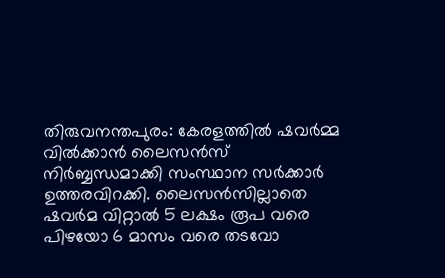തിരുവനന്തപുരം: കേരളത്തില്‍ ഷവര്‍മ്മ വില്‍ക്കാന്‍ ലൈസന്‍സ് നിര്‍ബ്ബന്ധമാക്കി സംസ്ഥാന സർക്കാർ ഉത്തരവിറക്കി. ലൈസൻസില്ലാതെ ഷവർമ വിറ്റാൽ 5 ലക്ഷം രൂപ വരെ പിഴയോ 6 മാസം വരെ തടവോ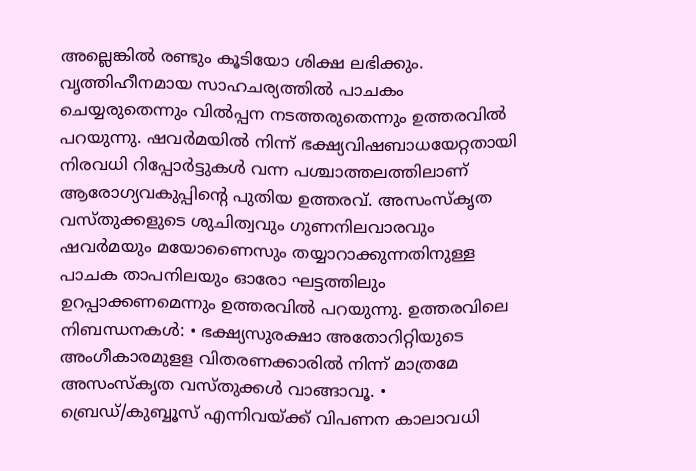അല്ലെങ്കില്‍ രണ്ടും കൂടിയോ ശിക്ഷ ലഭിക്കും. വൃത്തിഹീനമായ സാഹചര്യത്തിൽ പാചകം ചെയ്യരുതെന്നും വിൽപ്പന നടത്തരുതെന്നും ഉത്തരവിൽ പറയുന്നു. ഷവർമയിൽ നിന്ന് ഭക്ഷ്യവിഷബാധയേറ്റതായി നിരവധി റിപ്പോർട്ടുകൾ വന്ന പശ്ചാത്തലത്തിലാണ് ആരോഗ്യവകുപ്പിന്റെ പുതിയ ഉത്തരവ്. അസംസ്കൃത വസ്തുക്കളുടെ ശുചിത്വവും ഗുണനിലവാരവും ഷവർമയും മയോണൈസും തയ്യാറാക്കുന്നതിനുള്ള പാചക താപനിലയും ഓരോ ഘട്ടത്തിലും ഉറപ്പാക്കണമെന്നും ഉത്തരവില്‍ പറയുന്നു. ഉത്തരവിലെ നിബന്ധനകള്‍: • ഭക്ഷ്യസുരക്ഷാ അതോറിറ്റിയുടെ അംഗീകാരമുളള വിതരണക്കാരില്‍ നിന്ന് മാത്രമേ അസംസ്‌കൃത വസ്‌തുക്കള്‍ വാങ്ങാവൂ. • ബ്രെഡ്/കുബ്ബൂസ് എന്നിവയ്ക്ക് വിപണന കാലാവധി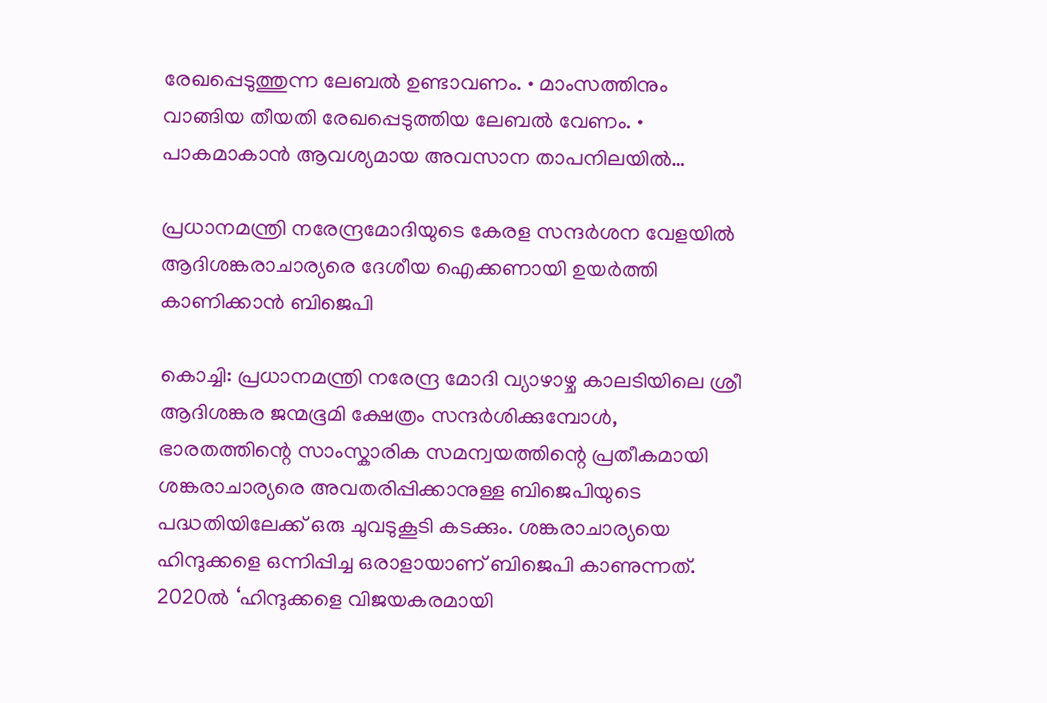രേഖപ്പെടുത്തുന്ന ലേബല്‍ ഉണ്ടാവണം. • മാംസത്തിനും വാങ്ങിയ തീയതി രേഖപ്പെടുത്തിയ ലേബല്‍ വേണം. • പാകമാകാന്‍ ആവശ്യമായ അവസാന താപനിലയില്‍…

പ്രധാനമന്ത്രി നരേന്ദ്രമോദിയുടെ കേരള സന്ദർശന വേളയിൽ ആദിശങ്കരാചാര്യരെ ദേശീയ ഐക്കണായി ഉയർത്തി കാണിക്കാൻ ബിജെപി

കൊച്ചി: പ്രധാനമന്ത്രി നരേന്ദ്ര മോദി വ്യാഴാഴ്ച കാലടിയിലെ ശ്രീ ആദിശങ്കര ജന്മഭൂമി ക്ഷേത്രം സന്ദർശിക്കുമ്പോൾ, ഭാരതത്തിന്റെ സാംസ്കാരിക സമന്വയത്തിന്റെ പ്രതീകമായി ശങ്കരാചാര്യരെ അവതരിപ്പിക്കാനുള്ള ബിജെപിയുടെ പദ്ധതിയിലേക്ക് ഒരു ചുവടുകൂടി കടക്കും. ശങ്കരാചാര്യയെ ഹിന്ദുക്കളെ ഒന്നിപ്പിച്ച ഒരാളായാണ് ബിജെപി കാണുന്നത്. 2020ൽ ‘ഹിന്ദുക്കളെ വിജയകരമായി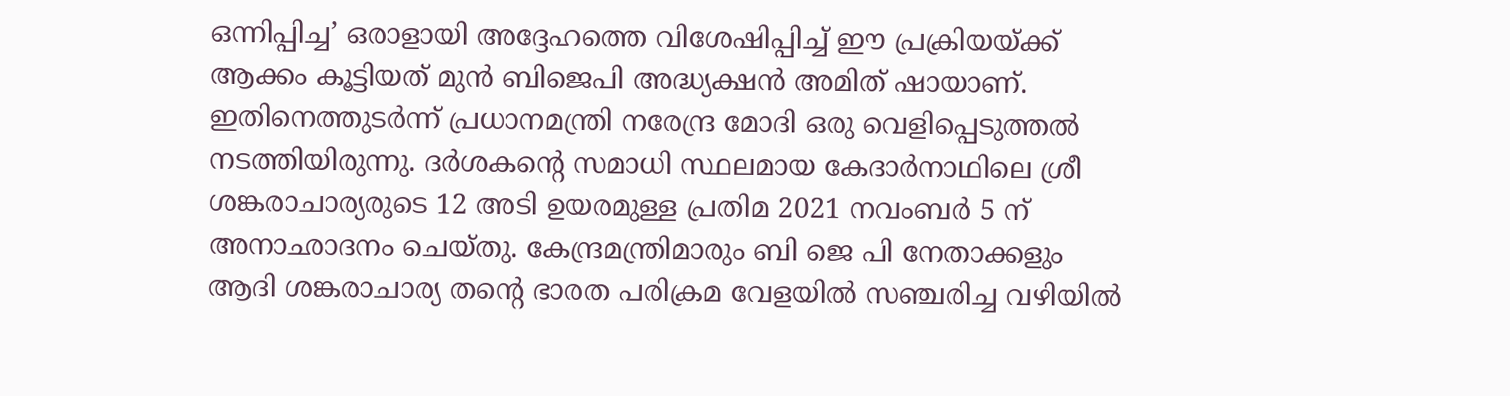ഒന്നിപ്പിച്ച’ ഒരാളായി അദ്ദേഹത്തെ വിശേഷിപ്പിച്ച് ഈ പ്രക്രിയയ്ക്ക് ആക്കം കൂട്ടിയത് മുൻ ബിജെപി അദ്ധ്യക്ഷൻ അമിത് ഷായാണ്. ഇതിനെത്തുടർന്ന് പ്രധാനമന്ത്രി നരേന്ദ്ര മോദി ഒരു വെളിപ്പെടുത്തൽ നടത്തിയിരുന്നു. ദർശകന്റെ സമാധി സ്ഥലമായ കേദാർനാഥിലെ ശ്രീ ശങ്കരാചാര്യരുടെ 12 അടി ഉയരമുള്ള പ്രതിമ 2021 നവംബർ 5 ന് അനാഛാദനം ചെയ്തു. കേന്ദ്രമന്ത്രിമാരും ബി ജെ പി നേതാക്കളും ആദി ശങ്കരാചാര്യ തന്റെ ഭാരത പരിക്രമ വേളയിൽ സഞ്ചരിച്ച വഴിയിൽ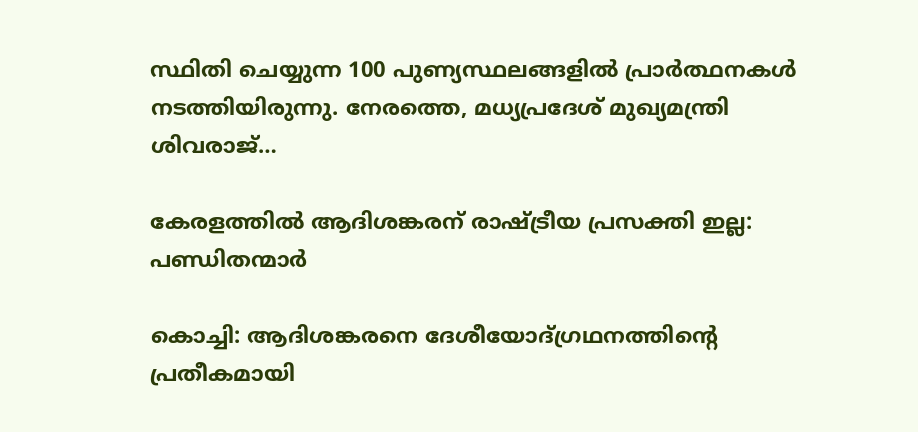സ്ഥിതി ചെയ്യുന്ന 100 പുണ്യസ്ഥലങ്ങളിൽ പ്രാർത്ഥനകൾ നടത്തിയിരുന്നു. നേരത്തെ, മധ്യപ്രദേശ് മുഖ്യമന്ത്രി ശിവരാജ്…

കേരളത്തിൽ ആദിശങ്കരന് രാഷ്ട്രീയ പ്രസക്തി ഇല്ല: പണ്ഡിതന്മാർ

കൊച്ചി: ആദിശങ്കരനെ ദേശീയോദ്ഗ്രഥനത്തിന്റെ പ്രതീകമായി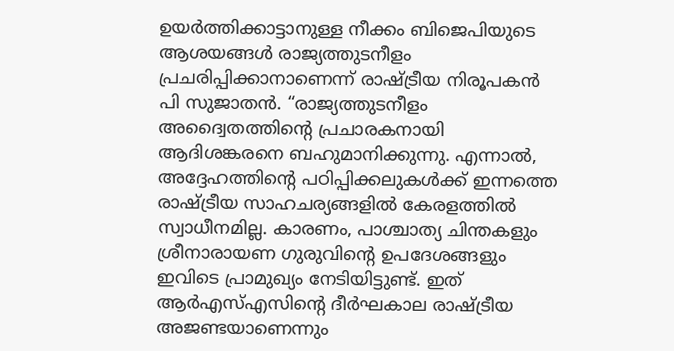ഉയർത്തിക്കാട്ടാനുള്ള നീക്കം ബിജെപിയുടെ ആശയങ്ങൾ രാജ്യത്തുടനീളം പ്രചരിപ്പിക്കാനാണെന്ന് രാഷ്ട്രീയ നിരൂപകൻ പി സുജാതൻ. “രാജ്യത്തുടനീളം അദ്വൈതത്തിന്റെ പ്രചാരകനായി ആദിശങ്കരനെ ബഹുമാനിക്കുന്നു. എന്നാൽ, അദ്ദേഹത്തിന്റെ പഠിപ്പിക്കലുകൾക്ക് ഇന്നത്തെ രാഷ്ട്രീയ സാഹചര്യങ്ങളിൽ കേരളത്തിൽ സ്വാധീനമില്ല. കാരണം, പാശ്ചാത്യ ചിന്തകളും ശ്രീനാരായണ ഗുരുവിന്റെ ഉപദേശങ്ങളും ഇവിടെ പ്രാമുഖ്യം നേടിയിട്ടുണ്ട്. ഇത് ആർഎസ്എസിന്റെ ദീർഘകാല രാഷ്ട്രീയ അജണ്ടയാണെന്നും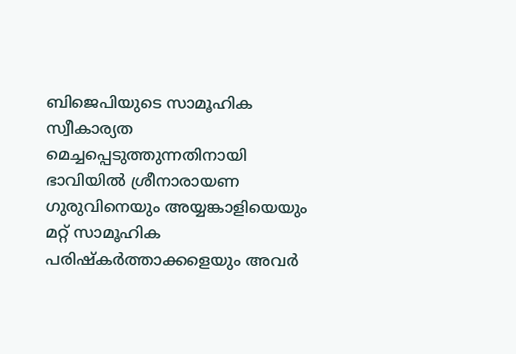ബിജെപിയുടെ സാമൂഹിക സ്വീകാര്യത മെച്ചപ്പെടുത്തുന്നതിനായി ഭാവിയിൽ ശ്രീനാരായണ ഗുരുവിനെയും അയ്യങ്കാളിയെയും മറ്റ് സാമൂഹിക പരിഷ്കർത്താക്കളെയും അവർ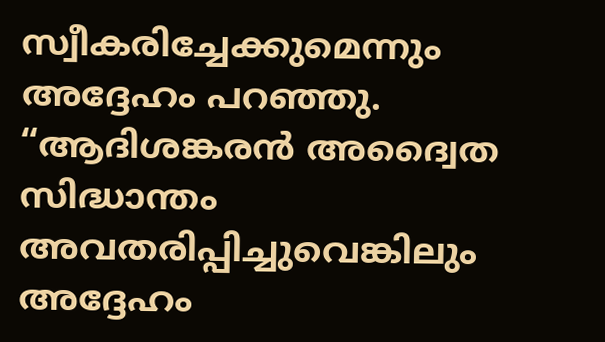സ്വീകരിച്ചേക്കുമെന്നും അദ്ദേഹം പറഞ്ഞു. “ആദിശങ്കരൻ അദ്വൈത സിദ്ധാന്തം അവതരിപ്പിച്ചുവെങ്കിലും അദ്ദേഹം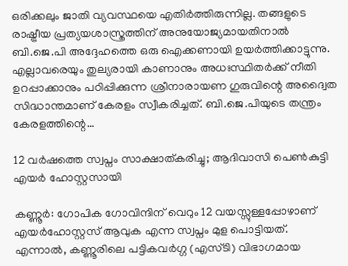ഒരിക്കലും ജാതി വ്യവസ്ഥയെ എതിർത്തിരുന്നില്ല. തങ്ങളുടെ രാഷ്ട്രീയ പ്രത്യയശാസ്ത്രത്തിന് അനുയോജ്യമായതിനാൽ ബി.ജെ.പി അദ്ദേഹത്തെ ഒരു ഐക്കണായി ഉയർത്തിക്കാട്ടുന്നു. എല്ലാവരെയും തുല്യരായി കാണാനും അധഃസ്ഥിതർക്ക് നീതി ഉറപ്പാക്കാനും പഠിപ്പിക്കുന്ന ശ്രീനാരായണ ഗുരുവിന്റെ അദ്വൈത സിദ്ധാന്തമാണ് കേരളം സ്വീകരിച്ചത്. ബി.ജെ.പിയുടെ തന്ത്രം കേരളത്തിന്റെ…

12 വർഷത്തെ സ്വപ്നം സാക്ഷാത്കരിച്ചു; ആദിവാസി പെൺകുട്ടി എയർ ഹോസ്റ്റസായി

കണ്ണൂർ: ഗോപിക ഗോവിന്ദിന് വെറും 12 വയസ്സുള്ളപ്പോഴാണ് എയർഹോസ്റ്റസ് ആവുക എന്ന സ്വപ്നം മുള പൊട്ടിയത്. എന്നാല്‍, കണ്ണൂരിലെ പട്ടികവർഗ്ഗ (എസ്‌ടി) വിഭാഗമായ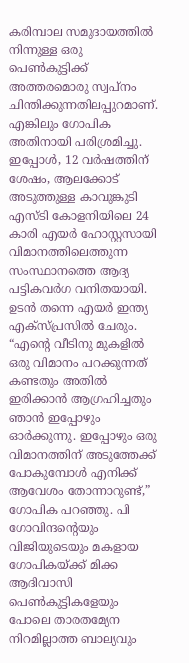കരിമ്പാല സമുദായത്തിൽ നിന്നുള്ള ഒരു പെൺകുട്ടിക്ക് അത്തരമൊരു സ്വപ്നം ചിന്തിക്കുന്നതിലപ്പുറമാണ്. എങ്കിലും ഗോപിക അതിനായി പരിശ്രമിച്ചു. ഇപ്പോള്‍, 12 വർഷത്തിന് ശേഷം, ആലക്കോട് അടുത്തുള്ള കാവുങ്കുടി എസ്ടി കോളനിയിലെ 24 കാരി എയർ ഹോസ്റ്റസായി വിമാനത്തിലെത്തുന്ന സംസ്ഥാനത്തെ ആദ്യ പട്ടികവർഗ വനിതയായി. ഉടൻ തന്നെ എയർ ഇന്ത്യ എക്സ്പ്രസിൽ ചേരും. “എന്റെ വീടിനു മുകളിൽ ഒരു വിമാനം പറക്കുന്നത് കണ്ടതും അതിൽ ഇരിക്കാൻ ആഗ്രഹിച്ചതും ഞാൻ ഇപ്പോഴും ഓർക്കുന്നു. ഇപ്പോഴും ഒരു വിമാനത്തിന് അടുത്തേക്ക് പോകുമ്പോൾ എനിക്ക് ആവേശം തോന്നാറുണ്ട്,” ഗോപിക പറഞ്ഞു. പി ഗോവിന്ദന്റെയും വിജിയുടെയും മകളായ ഗോപികയ്ക്ക് മിക്ക ആദിവാസി പെണ്‍കുട്ടികളേയും പോലെ താരതമ്യേന നിറമില്ലാത്ത ബാല്യവും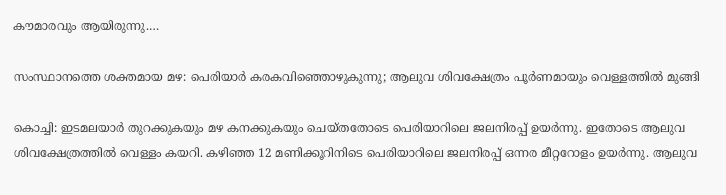കൗമാരവും ആയിരുന്നു.…

സംസ്ഥാനത്തെ ശക്തമായ മഴ: പെരിയാര്‍ കരകവിഞ്ഞൊഴുകുന്നു; ആലുവ ശിവക്ഷേത്രം പൂർണമായും വെള്ളത്തിൽ മുങ്ങി

കൊച്ചി: ഇടമലയാർ തുറക്കുകയും മഴ കനക്കുകയും ചെയ്തതോടെ പെരിയാറിലെ ജലനിരപ്പ് ഉയർന്നു. ഇതോടെ ആലുവ ശിവക്ഷേത്രത്തിൽ വെള്ളം കയറി. കഴിഞ്ഞ 12 മണിക്കൂറിനിടെ പെരിയാറിലെ ജലനിരപ്പ് ഒന്നര മീറ്ററോളം ഉയർന്നു. ആലുവ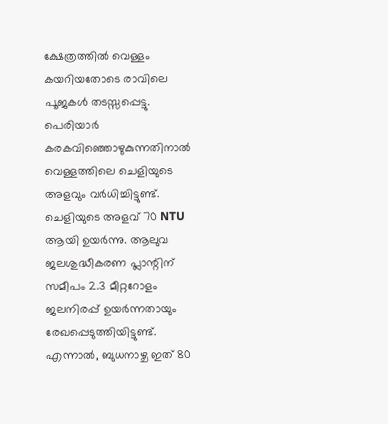ക്ഷേത്രത്തിൽ വെള്ളം കയറിയതോടെ രാവിലെ പൂജകൾ തടസ്സപ്പെട്ടു. പെരിയാർ കരകവിഞ്ഞൊഴുകുന്നതിനാൽ വെള്ളത്തിലെ ചെളിയുടെ അളവും വർധിച്ചിട്ടുണ്ട്. ചെളിയുടെ അളവ് 70 NTU ആയി ഉയർന്നു. ആലുവ ജലശുദ്ധീകരണ പ്ലാന്റിന് സമീപം 2.3 മീറ്ററോളം ജലനിരപ്പ് ഉയർന്നതായും രേഖപ്പെടുത്തിയിട്ടുണ്ട്. എന്നാൽ, ബുധനാഴ്ച ഇത് 80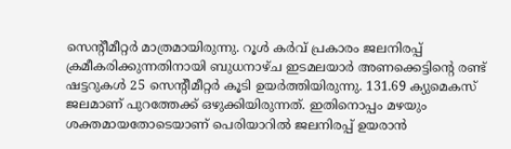സെന്റീമീറ്റർ മാത്രമായിരുന്നു. റൂൾ കർവ് പ്രകാരം ജലനിരപ്പ് ക്രമീകരിക്കുന്നതിനായി ബുധനാഴ്ച ഇടമലയാർ അണക്കെട്ടിന്റെ രണ്ട് ഷട്ടറുകൾ 25 സെന്റീമീറ്റർ കൂടി ഉയർത്തിയിരുന്നു. 131.69 ക്യുമെകസ് ജലമാണ് പുറത്തേക്ക് ഒഴുക്കിയിരുന്നത്. ഇതിനൊപ്പം മഴയും ശക്തമായതോടെയാണ് പെരിയാറിൽ ജലനിരപ്പ് ഉയരാൻ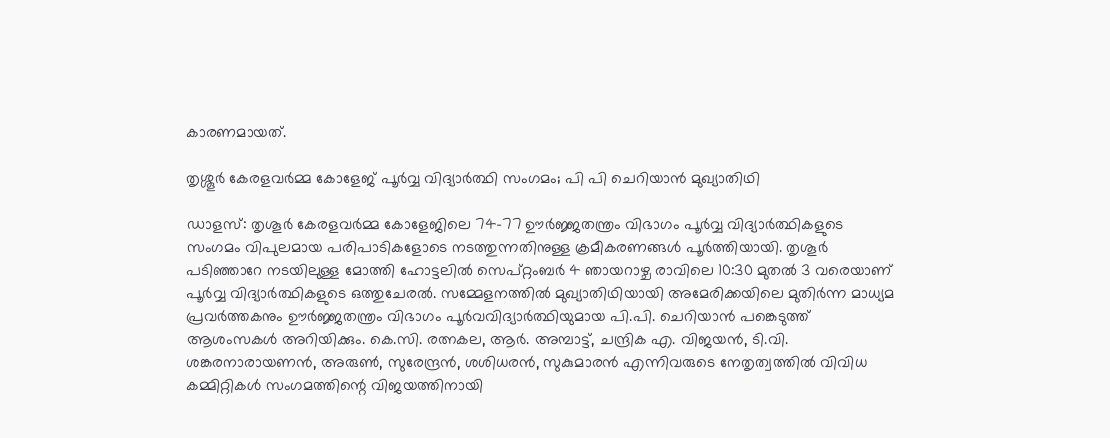കാരണമായത്.

തൃശ്ശൂർ കേരളവർമ്മ കോളേജ് ‌പൂർവ്വ വിദ്യാർത്ഥി സംഗമം; പി പി ചെറിയാൻ മുഖ്യാതിഥി

ഡാളസ്: തൃശൂർ കേരളവർമ്മ കോളേജിലെ 74-77 ഊർജ്ജതന്ത്രം വിഭാഗം പൂർവ്വ വിദ്യാർത്ഥികളുടെ സംഗമം വിപുലമായ പരിപാടികളോടെ നടത്തുന്നതിനുള്ള ക്രമീകരണങ്ങൾ പൂർത്തിയായി. തൃശൂർ പടിഞ്ഞാറേ നടയിലുള്ള മോത്തി ഹോട്ടലിൽ സെപ്റ്റംബർ 4 ഞായറാഴ്ച രാവിലെ 10:30 മുതൽ 3 വരെയാണ് പൂർവ്വ വിദ്യാർത്ഥികളുടെ ഒത്തുചേരൽ. സമ്മേളനത്തിൽ മുഖ്യാതിഥിയായി അമേരിക്കയിലെ മുതിർന്ന മാധ്യമ പ്രവർത്തകനും ഊർജ്ജതന്ത്രം വിഭാഗം പൂർവവിദ്യാർത്ഥിയുമായ പി.പി. ചെറിയാൻ പങ്കെടുത്ത് ആശംസകൾ അറിയിക്കും. കെ.സി. രത്നകല, ആർ. അമ്പാട്ട്, ചന്ദ്രിക എ. വിജയൻ, ടി.വി. ശങ്കരനാരായണൻ, അരുൺ, സുരേന്ദ്രൻ, ശശിധരൻ, സുകുമാരൻ എന്നിവരുടെ നേതൃത്വത്തിൽ വിവിധ കമ്മിറ്റികൾ സംഗമത്തിന്റെ വിജയത്തിനായി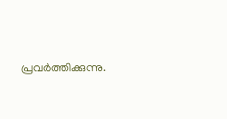പ്രവർത്തിക്കുന്നു.